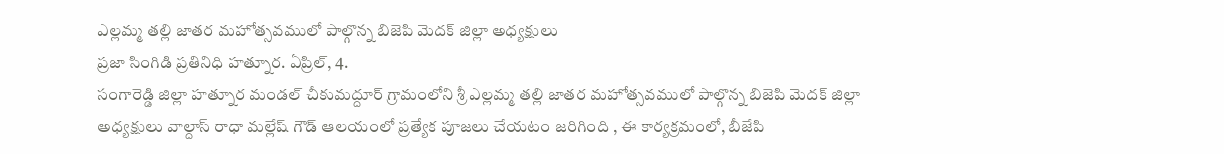ఎల్లమ్మ తల్లి జాతర మహోత్సవములో పాల్గొన్న బిజెపి మెదక్ జిల్లా అధ్యక్షులు
ప్రజా సింగిడి ప్రతినిధి హత్నూర. ఏప్రిల్, 4.
సంగారెడ్డి జిల్లా హత్నూర మండల్ చీకుమద్దూర్ గ్రామంలోని శ్రీ ఎల్లమ్మ తల్లి జాతర మహోత్సవములో పాల్గొన్న బిజెపి మెదక్ జిల్లా అధ్యక్షులు వాల్దాస్ రాధా మల్లేష్ గౌడ్ ఆలయంలో ప్రత్యేక పూజలు చేయటం జరిగింది , ఈ కార్యక్రమంలో, బీజేపి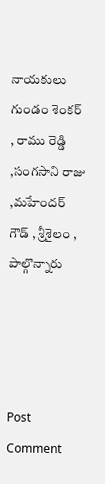నాయకులు గుండం శెంకర్ , రాము రెడ్డి ,సంగసాని రాజు ,మహేందర్ గౌడ్ , శ్రీశైలం , పాల్గొన్నారు




Post Comment